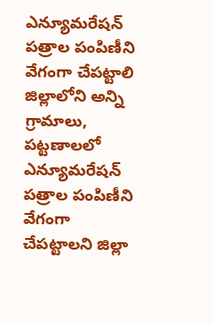ఎన్యూమరేషన్ పత్రాల పంపిణీని వేగంగా చేపట్టాలి
జిల్లాలోని అన్ని గ్రామాలు, పట్టణాలలో ఎన్యూమరేషన్ పత్రాల పంపిణీని వేగంగా చేపట్టాలని జిల్లా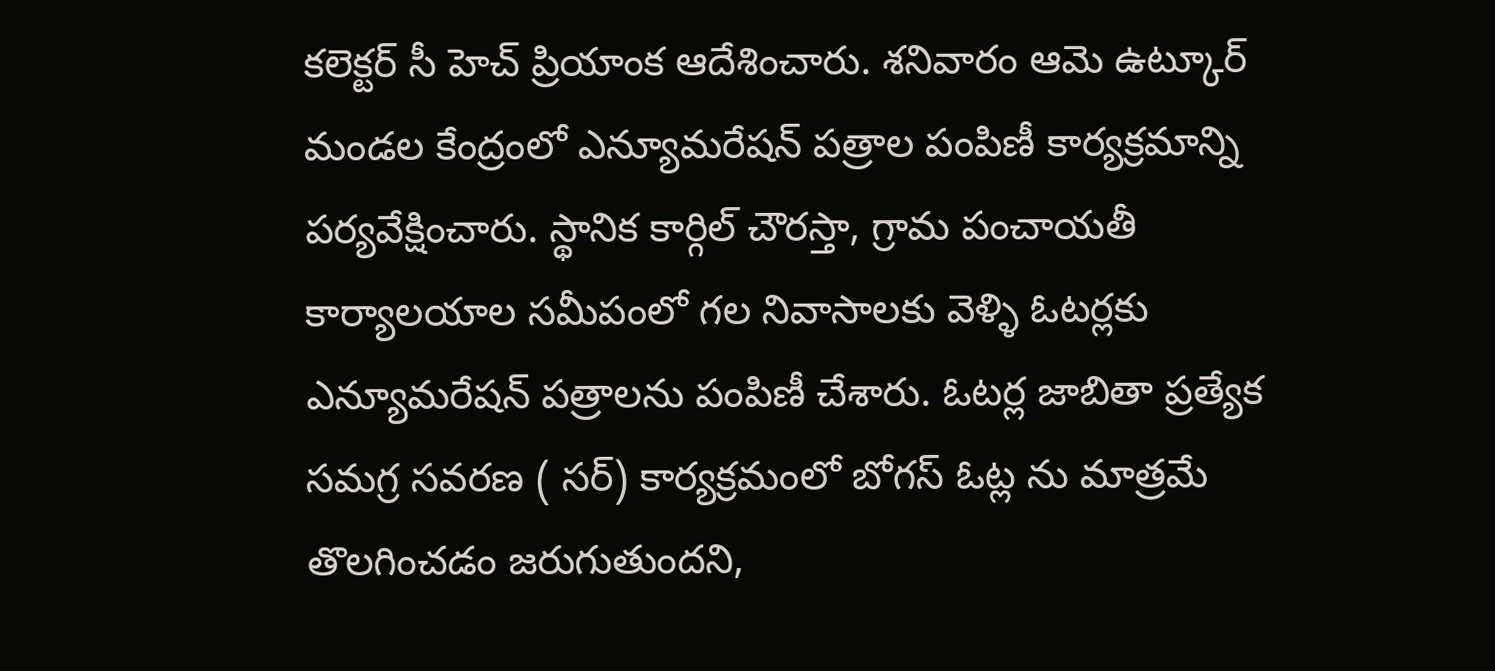కలెక్టర్ సీ హెచ్ ప్రియాంక ఆదేశించారు. శనివారం ఆమె ఉట్కూర్ మండల కేంద్రంలో ఎన్యూమరేషన్ పత్రాల పంపిణీ కార్యక్రమాన్ని పర్యవేక్షించారు. స్థానిక కార్గిల్ చౌరస్తా, గ్రామ పంచాయతీ కార్యాలయాల సమీపంలో గల నివాసాలకు వెళ్ళి ఓటర్లకు ఎన్యూమరేషన్ పత్రాలను పంపిణీ చేశారు. ఓటర్ల జాబితా ప్రత్యేక సమగ్ర సవరణ ( సర్) కార్యక్రమంలో బోగస్ ఓట్ల ను మాత్రమే తొలగించడం జరుగుతుందని,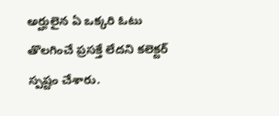అర్హులైన ఏ ఒక్కరి ఓటు తొలగించే ప్రసక్తే లేదని కలెక్టర్ స్పష్టం చేశారు.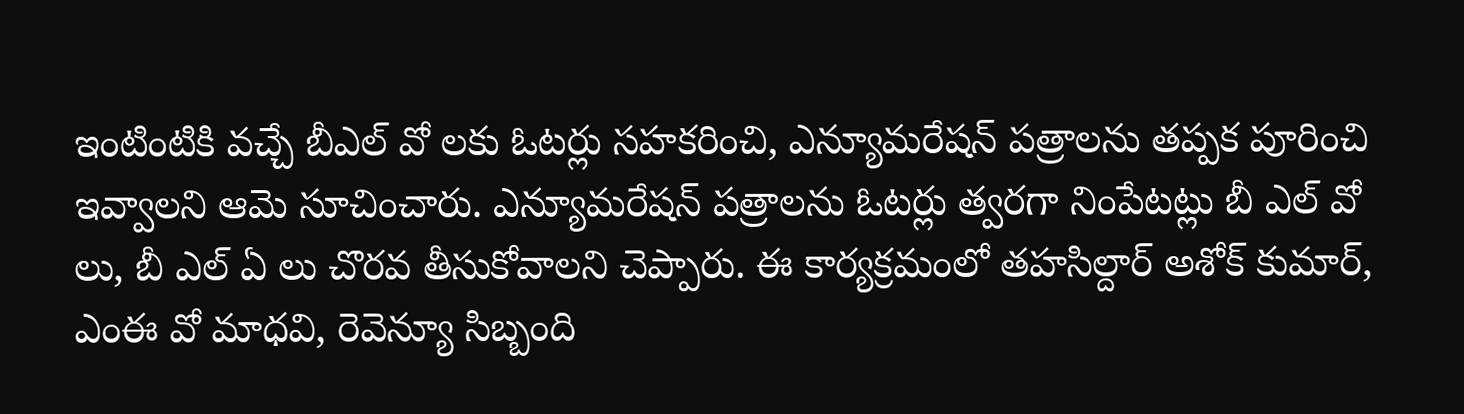ఇంటింటికి వచ్చే బీఎల్ వో లకు ఓటర్లు సహకరించి, ఎన్యూమరేషన్ పత్రాలను తప్పక పూరించి ఇవ్వాలని ఆమె సూచించారు. ఎన్యూమరేషన్ పత్రాలను ఓటర్లు త్వరగా నింపేటట్లు బీ ఎల్ వో లు, బీ ఎల్ ఏ లు చొరవ తీసుకోవాలని చెప్పారు. ఈ కార్యక్రమంలో తహసిల్దార్ అశోక్ కుమార్, ఎంఈ వో మాధవి, రెవెన్యూ సిబ్బంది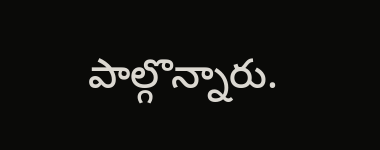పాల్గొన్నారు.